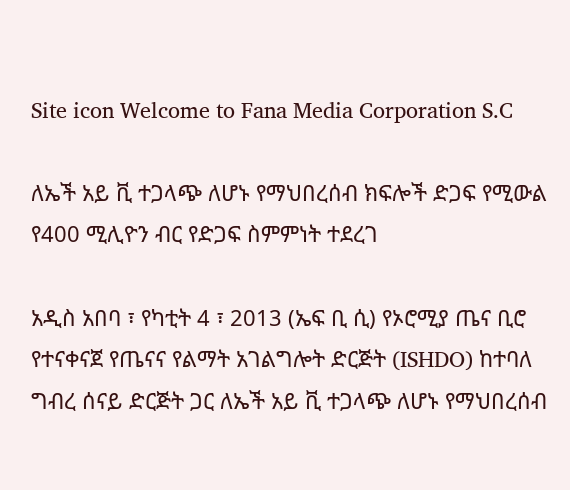Site icon Welcome to Fana Media Corporation S.C

ለኤች አይ ቪ ተጋላጭ ለሆኑ የማህበረሰብ ክፍሎች ድጋፍ የሚውል የ400 ሚሊዮን ብር የድጋፍ ስምምነት ተደረገ

አዲስ አበባ ፣ የካቲት 4 ፣ 2013 (ኤፍ ቢ ሲ) የኦሮሚያ ጤና ቢሮ የተናቀናጀ የጤናና የልማት አገልግሎት ድርጅት (ISHDO) ከተባለ ግብረ ሰናይ ድርጅት ጋር ለኤች አይ ቪ ተጋላጭ ለሆኑ የማህበረሰብ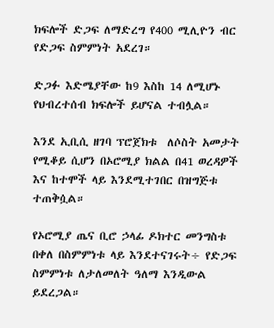ክፍሎች ድጋፍ ለማድረግ የ400 ሚሊዮን ብር የድጋፍ ስምምነት አደረገ።

ድጋፉ እድሜያቸው ከ9 እስከ 14 ለሚሆኑ የህብረተሰብ ክፍሎች ይሆናል ተብሏል።

እንደ ኢቢሲ ዘገባ ፕሮጀክቱ  ለሶስት አመታት የሚቆይ ሲሆን በኦሮሚያ ክልል በ41 ወረዳዎች እና ከተሞች ላይ እንደሚተገበር በዝግጅቱ ተጠቅሷል።

የኦሮሚያ ጤና ቢሮ ኃላፊ ዶክተር መንግስቱ በቀለ በስምምነቱ ላይ እንደተናገሩት÷ የድጋፍ ስምምነቱ ለታለመለት ዓለማ እንዲውል ይደረጋል።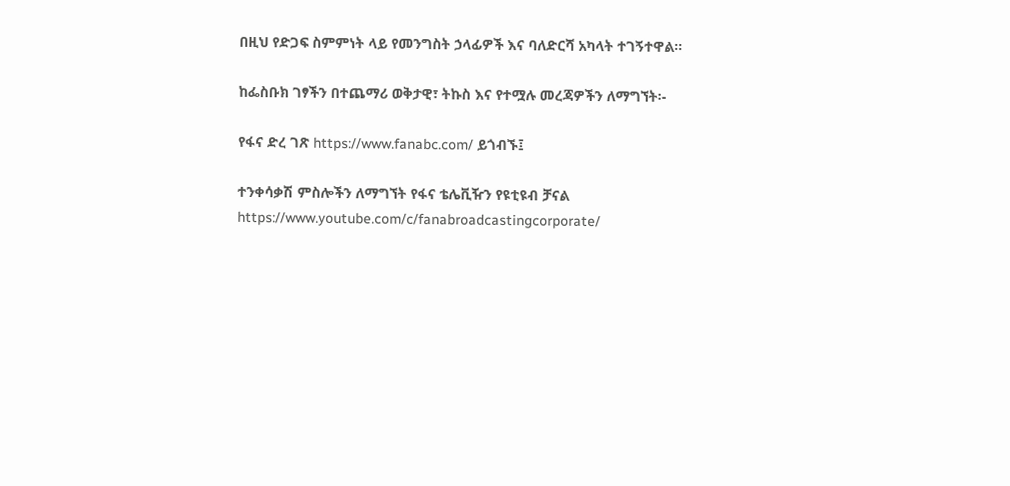በዚህ የድጋፍ ስምምነት ላይ የመንግስት ኃላፊዎች እና ባለድርሻ አካላት ተገኝተዋል።

ከፌስቡክ ገፃችን በተጨማሪ ወቅታዊ፣ ትኩስ እና የተሟሉ መረጃዎችን ለማግኘት፡-

የፋና ድረ ገጽ https://www.fanabc.com/ ይጎብኙ፤

ተንቀሳቃሽ ምስሎችን ለማግኘት የፋና ቴሌቪዥን የዩቲዩብ ቻናል https://www.youtube.com/c/fanabroadcastingcorporate/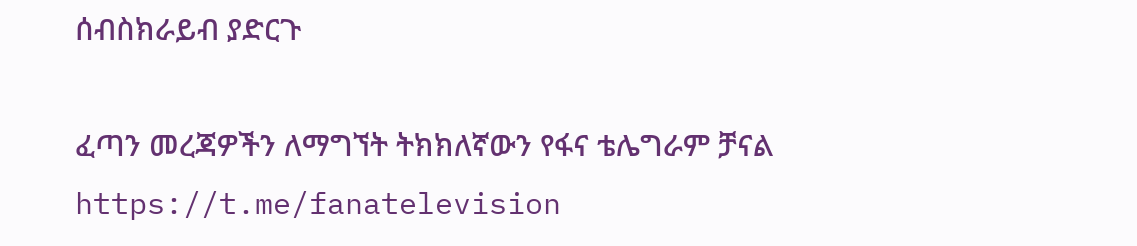ሰብስክራይብ ያድርጉ

ፈጣን መረጃዎችን ለማግኘት ትክክለኛውን የፋና ቴሌግራም ቻናል https://t.me/fanatelevision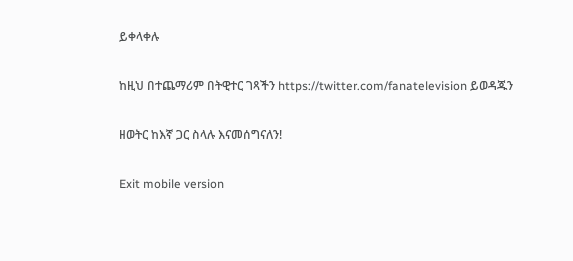ይቀላቀሉ

ከዚህ በተጨማሪም በትዊተር ገጻችን https://twitter.com/fanatelevision ይወዳጁን

ዘወትር ከእኛ ጋር ስላሉ እናመሰግናለን!

Exit mobile version